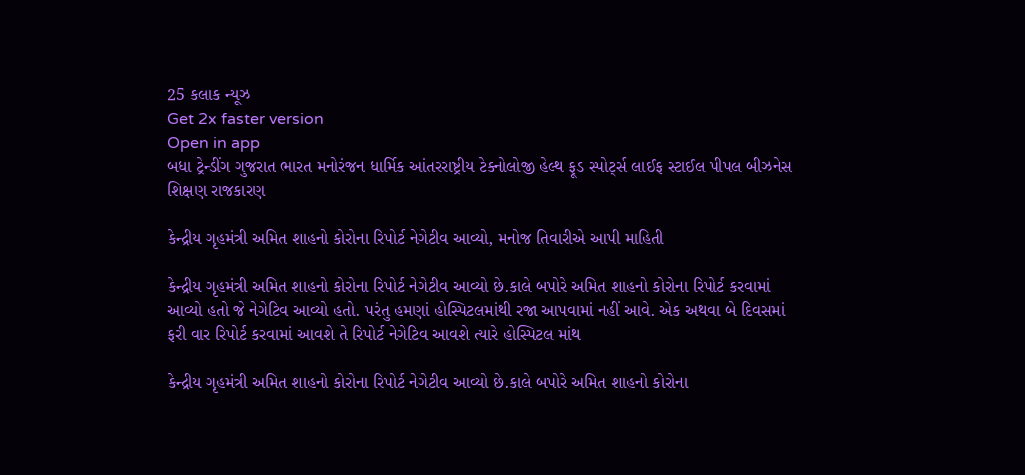25 કલાક ન્યૂઝ
Get 2x faster version
Open in app
બધા ટ્રેન્ડીંગ ગુજરાત ભારત મનોરંજન ધાર્મિક આંતરરાષ્ટ્રીય ટેક્નોલોજી હેલ્થ ફૂડ સ્પોર્ટ્સ લાઈફ સ્ટાઈલ પીપલ બીઝનેસ શિક્ષણ રાજકારણ

કેન્દ્રીય ગૃહમંત્રી અમિત શાહનો કોરોના રિપોર્ટ નેગેટીવ આવ્યો, મનોજ તિવારીએ આપી માહિતી

કેન્દ્રીય ગૃહમંત્રી અમિત શાહનો કોરોના રિપોર્ટ નેગેટીવ આવ્યો છે.કાલે બપોરે અમિત શાહનો કોરોના રિપોર્ટ કરવામાં આવ્યો હતો જે નેગેટિવ આવ્યો હતો. પરંતુ હમણાં હોસ્પિટલમાંથી રજા આપવામાં નહીં આવે. એક અથવા બે દિવસમાં ફરી વાર રિપોર્ટ કરવામાં આવશે તે રિપોર્ટ નેગેટિવ આવશે ત્યારે હોસ્પિટલ માંથ

કેન્દ્રીય ગૃહમંત્રી અમિત શાહનો કોરોના રિપોર્ટ નેગેટીવ આવ્યો છે.કાલે બપોરે અમિત શાહનો કોરોના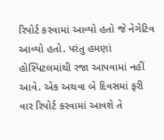રિપોર્ટ કરવામાં આવ્યો હતો જે નેગેટિવ આવ્યો હતો. પરંતુ હમણાં હોસ્પિટલમાંથી રજા આપવામાં નહીં આવે. એક અથવા બે દિવસમાં ફરી વાર રિપોર્ટ કરવામાં આવશે તે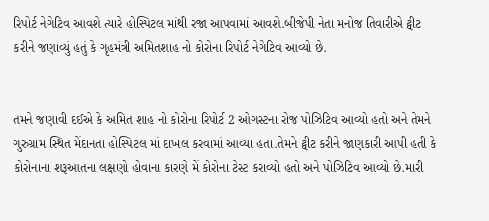રિપોર્ટ નેગેટિવ આવશે ત્યારે હોસ્પિટલ માંથી રજા આપવામાં આવશે.બીજેપી નેતા મનોજ તિવારીએ ટ્વીટ કરીને જણાવ્યું હતું કે ગૃહમંત્રી અમિતશાહ નો કોરોના રિપોર્ટ નેગેટિવ આવ્યો છે.


તમને જણાવી દઈએ કે અમિત શાહ નો કોરોના રિપોર્ટ 2 ઓગસ્ટના રોજ પોઝિટિવ આવ્યો હતો અને તેમને ગુરુગ્રામ સ્થિત મેંદાનતા હોસ્પિટલ માં દાખલ કરવામાં આવ્યા હતા.તેમને ટ્વીટ કરીને જાણકારી આપી હતી કે કોરોનાના શરૂઆતના લક્ષણો હોવાના કારણે મેં કોરોના ટેસ્ટ કરાવ્યો હતો અને પોઝિટિવ આવ્યો છે.મારી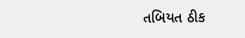તબિયત ઠીક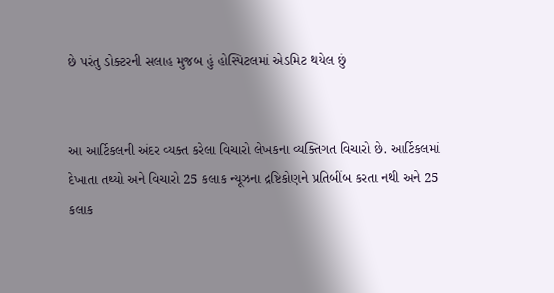છે પરંતુ ડોક્ટરની સલાહ મુજબ હું હોસ્પિટલમાં એડમિટ થયેલ છું


આ આર્ટિકલની અંદર વ્યક્ત કરેલા વિચારો લેખકના વ્યક્તિગત વિચારો છે. આર્ટિકલમાં દેખાતા તથ્યો અને વિચારો 25 કલાક ન્યૂઝના દ્રષ્ટિકોણને પ્રતિબીંબ કરતા નથી અને 25 કલાક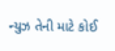ન્યુઝ તેની માટે કોઈ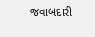જવાબદારી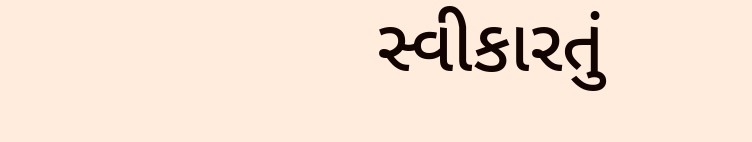સ્વીકારતું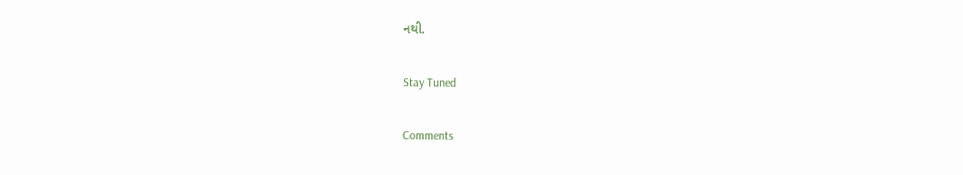નથી.

Stay Tuned

Comments